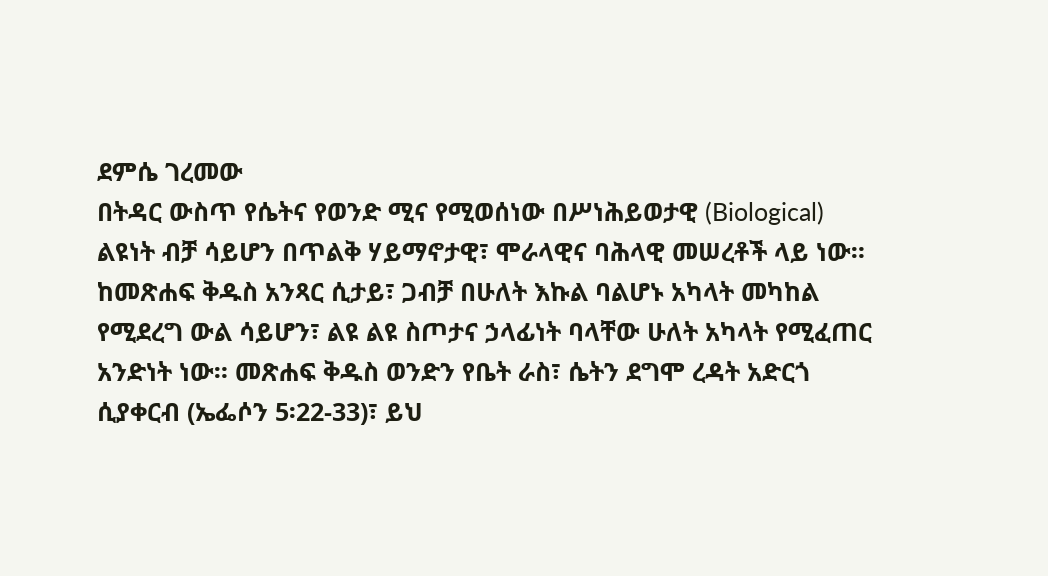ደምሴ ገረመው
በትዳር ውስጥ የሴትና የወንድ ሚና የሚወሰነው በሥነሕይወታዊ (Biological) ልዩነት ብቻ ሳይሆን በጥልቅ ሃይማኖታዊ፣ ሞራላዊና ባሕላዊ መሠረቶች ላይ ነው። ከመጽሐፍ ቅዱስ አንጻር ሲታይ፣ ጋብቻ በሁለት እኩል ባልሆኑ አካላት መካከል የሚደረግ ውል ሳይሆን፣ ልዩ ልዩ ስጦታና ኃላፊነት ባላቸው ሁለት አካላት የሚፈጠር አንድነት ነው። መጽሐፍ ቅዱስ ወንድን የቤት ራስ፣ ሴትን ደግሞ ረዳት አድርጎ ሲያቀርብ (ኤፌሶን 5፡22-33)፣ ይህ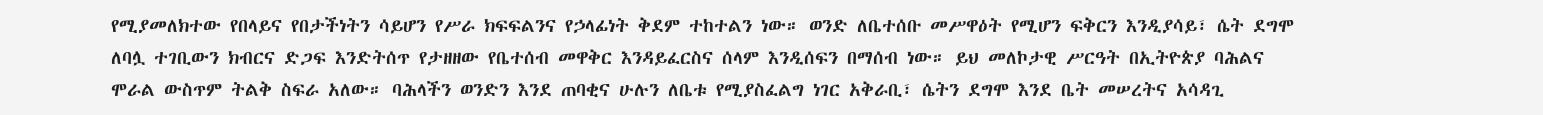የሚያመለክተው የበላይና የበታችነትን ሳይሆን የሥራ ክፍፍልንና የኃላፊነት ቅደም ተከተልን ነው። ወንድ ለቤተሰቡ መሥዋዕት የሚሆን ፍቅርን እንዲያሳይ፣ ሴት ደግሞ ለባሏ ተገቢውን ክብርና ድጋፍ እንድትሰጥ የታዘዘው የቤተሰብ መዋቅር እንዳይፈርስና ሰላም እንዲሰፍን በማሰብ ነው። ይህ መለኮታዊ ሥርዓት በኢትዮጵያ ባሕልና ሞራል ውስጥም ትልቅ ስፍራ አለው። ባሕላችን ወንድን እንደ ጠባቂና ሁሉን ለቤቱ የሚያስፈልግ ነገር አቅራቢ፣ ሴትን ደግሞ እንደ ቤት መሠረትና አሳዳጊ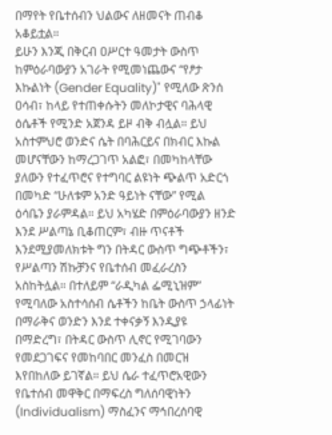በማየት የቤተሰብን ህልውና ለዘመናት ጠብቆ አቆይቷል።
ይሁን እንጂ በቅርብ ዐሥርተ ዓመታት ውስጥ ከምዕራባውያን አገራት የሚመነጨውና “የፆታ እኩልነት (Gender Equality)" የሚለው ጽንሰ ዐሳብ፣ ከላይ የተጠቀሱትን መለኮታዊና ባሕላዊ ዕሴቶች የሚንድ አጀንዳ ይዞ ብቅ ብሏል። ይህ አስተምህሮ ወንድና ሴት በባሕርይና በክብር እኩል መሆናቸውን ከማረጋገጥ አልፎ፣ በመካከላቸው ያለውን የተፈጥሮና የተግባር ልዩነት ጭልጥ አድርጎ በመካድ “ሁለቱም አንድ ዓይነት ናቸው” የሚል ዕሳቤን ያራምዳል። ይህ አካሄድ በምዕራባውያን ዘንድ እንደ ሥልጣኔ ቢቆጠርም፣ ብዙ ጥናቶች እንደሚያመለክቱት ግን በትዳር ውስጥ ግጭቶችን፣ የሥልጣን ሽኩቻንና የቤተሰብ መፈራረስን አስከትሏል። በተለይም “ራዲካል ፌሚኒዝም” የሚባለው አስተሳሰብ ሴቶችን ከቤት ውስጥ ኃላፊነት በማራቅና ወንድን እንደ ተቀናቃኝ እንዲያዩ በማድረግ፣ በትዳር ውስጥ ሊኖር የሚገባውን የመደጋገፍና የመከባበር መንፈስ በመርዝ እየበከለው ይገኛል። ይህ ሴራ ተፈጥሮአዊውን የቤተሰብ መዋቅር በማፍረስ ግለሰባዊነትን (Individualism) ማስፈንና ማኅበረሰባዊ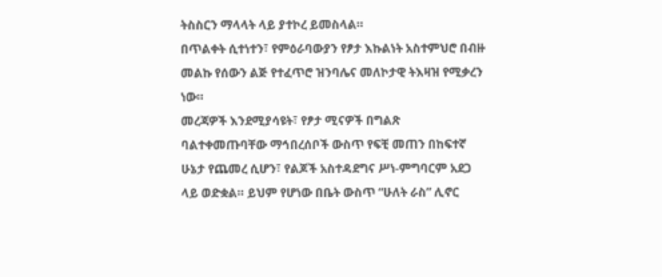ትስስርን ማላላት ላይ ያተኮረ ይመስላል።
በጥልቀት ሲተነተን፣ የምዕራባውያን የፆታ እኩልነት አስተምህሮ በብዙ መልኩ የሰውን ልጅ የተፈጥሮ ዝንባሌና መለኮታዊ ትእዛዝ የሚቃረን ነው።
መረጃዎች እንደሚያሳዩት፣ የፆታ ሚናዎች በግልጽ ባልተቀመጡባቸው ማኅበረሰቦች ውስጥ የፍቺ መጠን በከፍተኛ ሁኔታ የጨመረ ሲሆን፣ የልጆች አስተዳደግና ሥነ-ምግባርም አደጋ ላይ ወድቋል። ይህም የሆነው በቤት ውስጥ “ሁለት ራስ” ሊኖር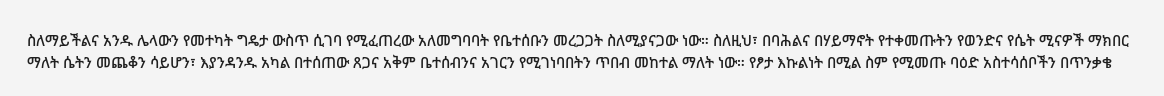ስለማይችልና አንዱ ሌላውን የመተካት ግዴታ ውስጥ ሲገባ የሚፈጠረው አለመግባባት የቤተሰቡን መረጋጋት ስለሚያናጋው ነው። ስለዚህ፣ በባሕልና በሃይማኖት የተቀመጡትን የወንድና የሴት ሚናዎች ማክበር ማለት ሴትን መጨቆን ሳይሆን፣ እያንዳንዱ አካል በተሰጠው ጸጋና አቅም ቤተሰብንና አገርን የሚገነባበትን ጥበብ መከተል ማለት ነው። የፆታ እኩልነት በሚል ስም የሚመጡ ባዕድ አስተሳሰቦችን በጥንቃቄ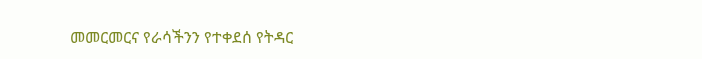መመርመርና የራሳችንን የተቀደሰ የትዳር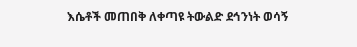እሴቶች መጠበቅ ለቀጣዩ ትውልድ ደኅንነት ወሳኝ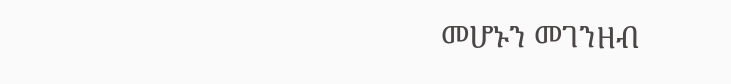መሆኑን መገንዘብ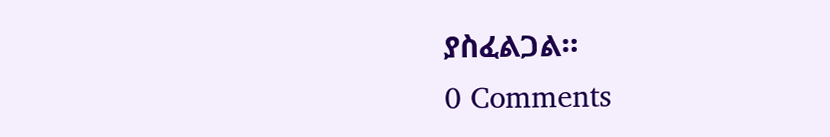ያስፈልጋል።
0 Comments